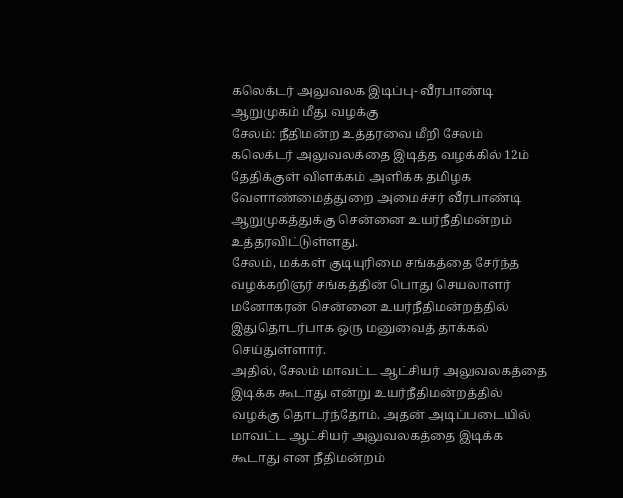கலெக்டர் அலுவலக இடிப்பு- வீரபாண்டி ஆறுமுகம் மீது வழக்கு
சேலம்: நீதிமன்ற உத்தரவை மீறி சேலம் கலெக்டர் அலுவலக்தை இடித்த வழக்கில் 12ம் தேதிக்குள் விளக்கம் அளிக்க தமிழக வேளாண்மைத்துறை அமைச்சர் வீரபாண்டி ஆறுமுகத்துக்கு சென்னை உயர்நீதிமன்றம் உத்தரவிட்டுள்ளது.
சேலம், மக்கள் குடியுரிமை சங்கத்தை சேர்ந்த வழக்கறிஞர் சங்கத்தின் பொது செயலாளர் மனோகரன் சென்னை உயர்நீதிமன்றத்தில் இதுதொடர்பாக ஒரு மனுவைத் தாக்கல் செய்துள்ளார்.
அதில், சேலம் மாவட்ட ஆட்சியர் அலுவலகத்தை இடிக்க கூடாது என்று உயர்நீதிமன்றத்தில் வழக்கு தொடர்ந்தோம். அதன் அடிப்படையில் மாவட்ட ஆட்சியர் அலுவலகத்தை இடிக்க கூடாது என நீதிமன்றம்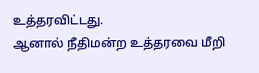உத்தரவிட்டது.
ஆனால் நீதிமன்ற உத்தரவை மீறி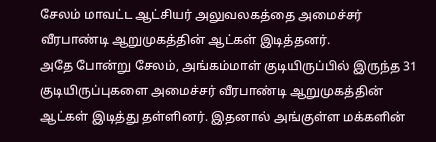சேலம் மாவட்ட ஆட்சியர் அலுவலகத்தை அமைச்சர் வீரபாண்டி ஆறுமுகத்தின் ஆட்கள் இடித்தனர்.
அதே போன்று சேலம், அங்கம்மாள் குடியிருப்பில் இருந்த 31 குடியிருப்புகளை அமைச்சர் வீரபாண்டி ஆறுமுகத்தின் ஆட்கள் இடித்து தள்ளினர். இதனால் அங்குள்ள மக்களின்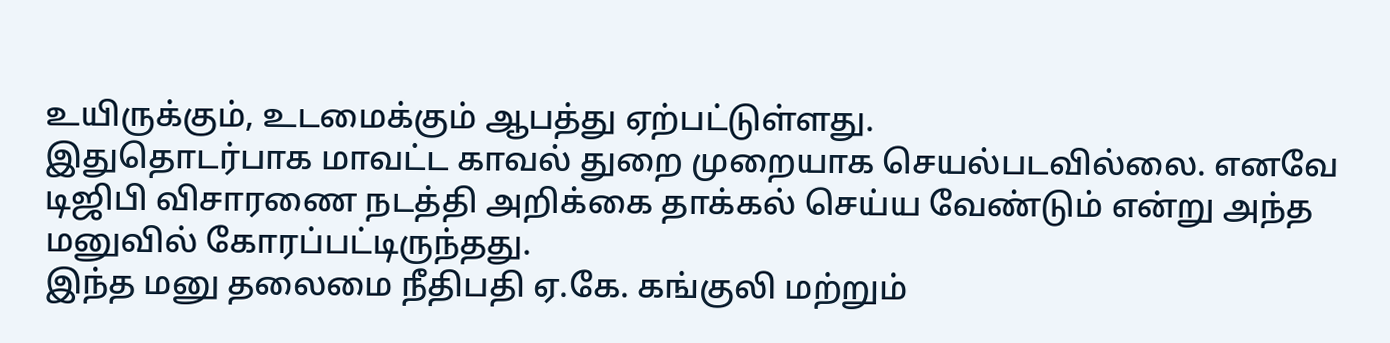உயிருக்கும், உடமைக்கும் ஆபத்து ஏற்பட்டுள்ளது.
இதுதொடர்பாக மாவட்ட காவல் துறை முறையாக செயல்படவில்லை. எனவே டிஜிபி விசாரணை நடத்தி அறிக்கை தாக்கல் செய்ய வேண்டும் என்று அந்த மனுவில் கோரப்பட்டிருந்தது.
இந்த மனு தலைமை நீதிபதி ஏ.கே. கங்குலி மற்றும்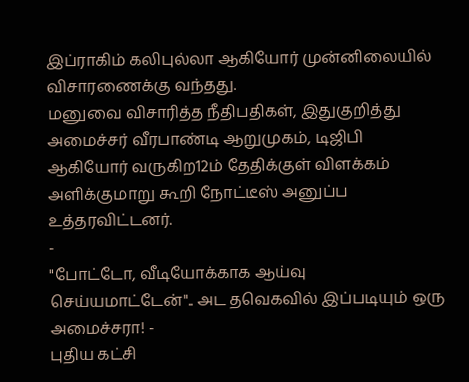இப்ராகிம் கலிபுல்லா ஆகியோர் முன்னிலையில் விசாரணைக்கு வந்தது.
மனுவை விசாரித்த நீதிபதிகள், இதுகுறித்து அமைச்சர் வீரபாண்டி ஆறுமுகம், டிஜிபி ஆகியோர் வருகிற12ம் தேதிக்குள் விளக்கம் அளிக்குமாறு கூறி நோட்டீஸ் அனுப்ப உத்தரவிட்டனர்.
-
"போட்டோ, வீடியோக்காக ஆய்வு செய்யமாட்டேன்".. அட தவெகவில் இப்படியும் ஒரு அமைச்சரா! -
புதிய கட்சி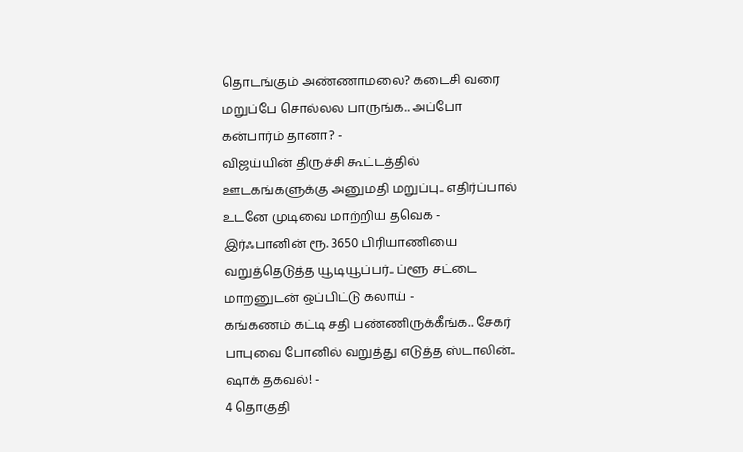தொடங்கும் அண்ணாமலை? கடைசி வரை மறுப்பே சொல்லல பாருங்க.. அப்போ கன்பார்ம் தானா? -
விஜய்யின் திருச்சி கூட்டத்தில் ஊடகங்களுக்கு அனுமதி மறுப்பு.. எதிர்ப்பால் உடனே முடிவை மாற்றிய தவெக -
இர்ஃபானின் ரூ. 3650 பிரியாணியை வறுத்தெடுத்த யூடியூப்பர்.. ப்ளூ சட்டை மாறனுடன் ஒப்பிட்டு கலாய் -
கங்கணம் கட்டி சதி பண்ணிருக்கீங்க.. சேகர் பாபுவை போனில் வறுத்து எடுத்த ஸ்டாலின்.. ஷாக் தகவல்! -
4 தொகுதி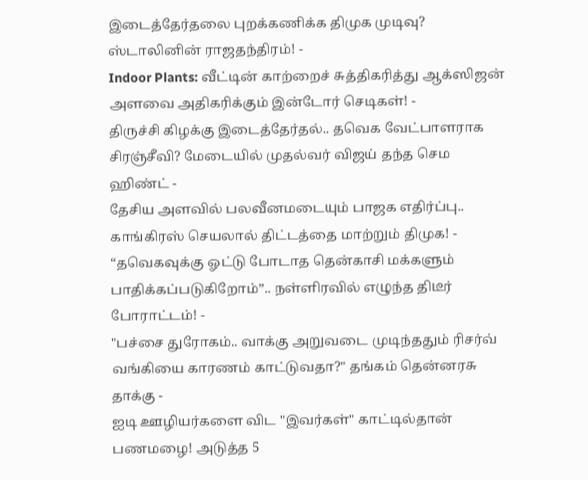இடைத்தேர்தலை புறக்கணிக்க திமுக முடிவு? ஸ்டாலினின் ராஜதந்திரம்! -
Indoor Plants: வீட்டின் காற்றைச் சுத்திகரித்து ஆக்ஸிஜன் அளவை அதிகரிக்கும் இன்டோர் செடிகள்! -
திருச்சி கிழக்கு இடைத்தேர்தல்.. தவெக வேட்பாளராக சிரஞ்சீவி? மேடையில் முதல்வர் விஜய் தந்த செம ஹிண்ட் -
தேசிய அளவில் பலவீனமடையும் பாஜக எதிர்ப்பு.. காங்கிரஸ் செயலால் திட்டத்தை மாற்றும் திமுக! -
“தவெகவுக்கு ஓட்டு போடாத தென்காசி மக்களும் பாதிக்கப்படுகிறோம்”.. நள்ளிரவில் எழுந்த திடீர் போராட்டம்! -
"பச்சை துரோகம்.. வாக்கு அறுவடை முடிந்ததும் ரிசர்வ் வங்கியை காரணம் காட்டுவதா?" தங்கம் தென்னரசு தாக்கு -
ஐடி ஊழியர்களை விட "இவர்கள்" காட்டில்தான் பணமழை! அடுத்த 5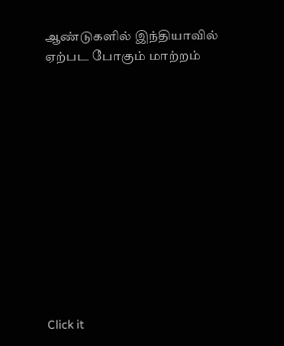ஆண்டுகளில் இந்தியாவில் ஏற்பட போகும் மாற்றம்












Click it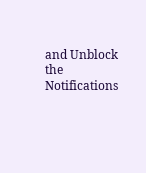and Unblock the Notifications